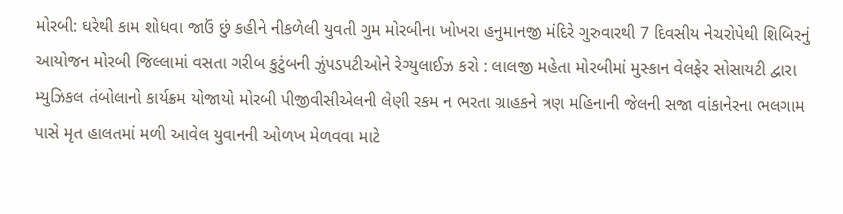મોરબી: ઘરેથી કામ શોધવા જાઉં છું કહીને નીકળેલી યુવતી ગુમ મોરબીના ખોખરા હનુમાનજી મંદિરે ગુરુવારથી 7 દિવસીય નેચરોપેથી શિબિરનું આયોજન મોરબી જિલ્લામાં વસતા ગરીબ કુટુંબની ઝુંપડપટીઓને રેગ્યુલાઈઝ કરો : લાલજી મહેતા મોરબીમાં મુસ્કાન વેલફેર સોસાયટી દ્વારા મ્યુઝિકલ તંબોલાનો કાર્યક્રમ યોજાયો મોરબી પીજીવીસીએલની લેણી રકમ ન ભરતા ગ્રાહકને ત્રણ મહિનાની જેલની સજા વાંકાનેરના ભલગામ પાસે મૃત હાલતમાં મળી આવેલ યુવાનની ઓળખ મેળવવા માટે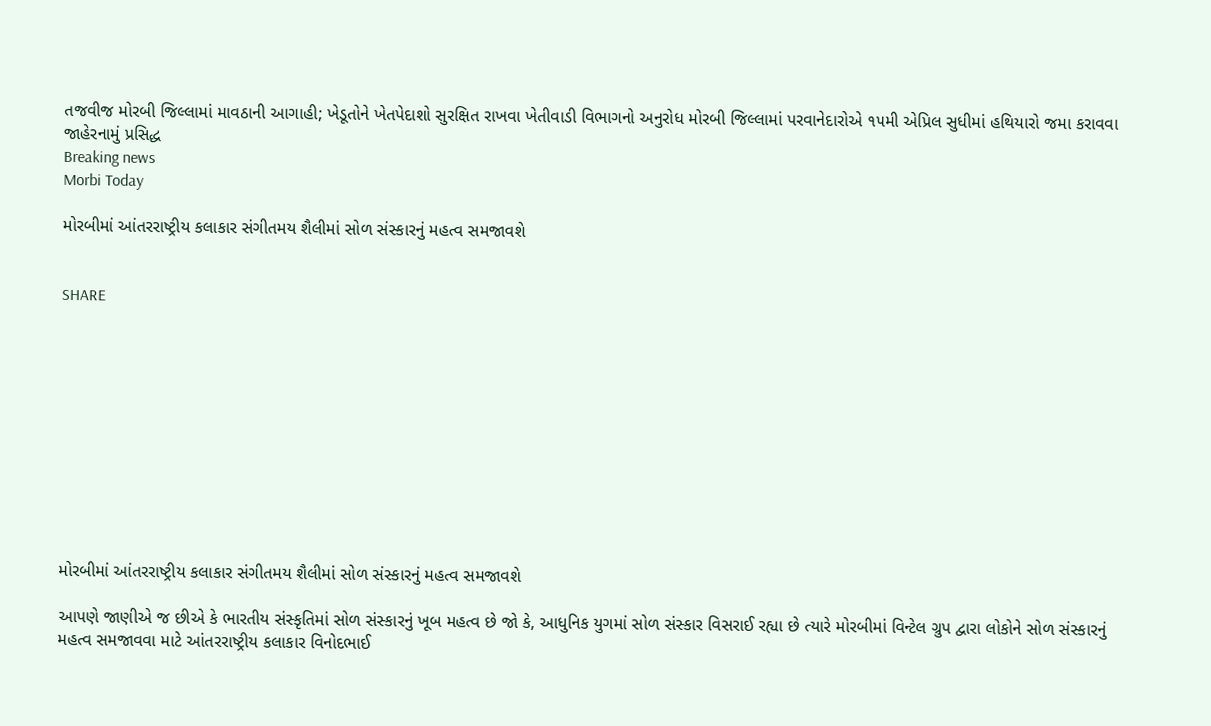તજવીજ મોરબી જિલ્લામાં માવઠાની આગાહી; ખેડૂતોને ખેતપેદાશો સુરક્ષિત રાખવા ખેતીવાડી વિભાગનો અનુરોધ મોરબી જિલ્લામાં પરવાનેદારોએ ૧૫મી એપ્રિલ સુધીમાં હથિયારો જમા કરાવવા જાહેરનામું પ્રસિદ્ધ
Breaking news
Morbi Today

મોરબીમાં આંતરરાષ્ટ્રીય કલાકાર સંગીતમય શૈલીમાં સોળ સંસ્કારનું મહત્વ સમજાવશે


SHARE











મોરબીમાં આંતરરાષ્ટ્રીય કલાકાર સંગીતમય શૈલીમાં સોળ સંસ્કારનું મહત્વ સમજાવશે

આપણે જાણીએ જ છીએ કે ભારતીય સંસ્કૃતિમાં સોળ સંસ્કારનું ખૂબ મહત્વ છે જો કે, આધુનિક યુગમાં સોળ સંસ્કાર વિસરાઈ રહ્યા છે ત્યારે મોરબીમાં વિન્ટેલ ગ્રુપ દ્વારા લોકોને સોળ સંસ્કારનું મહત્વ સમજાવવા માટે આંતરરાષ્ટ્રીય કલાકાર વિનોદભાઈ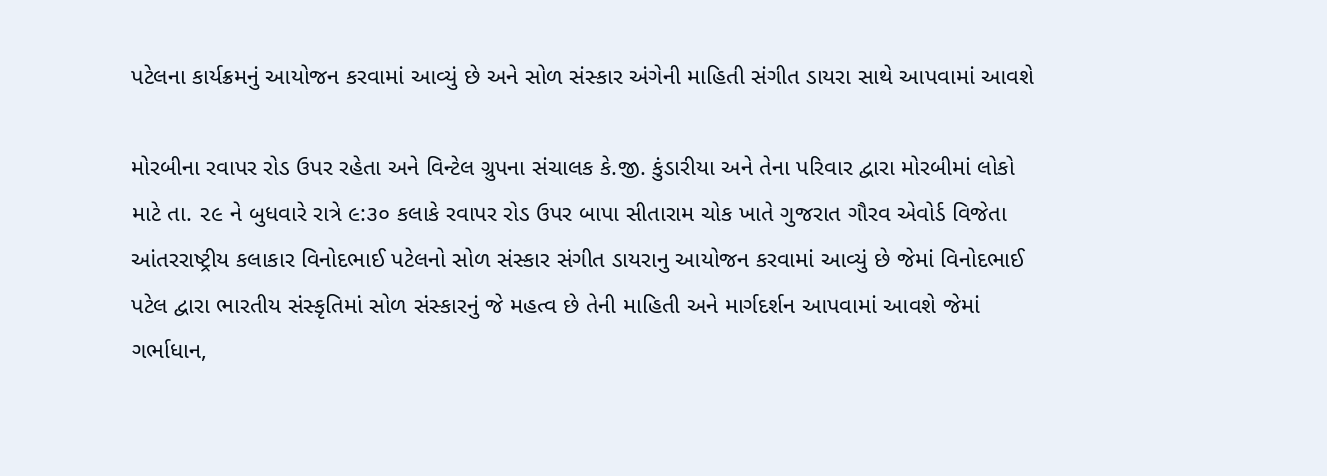પટેલના કાર્યક્રમનું આયોજન કરવામાં આવ્યું છે અને સોળ સંસ્કાર અંગેની માહિતી સંગીત ડાયરા સાથે આપવામાં આવશે

મોરબીના રવાપર રોડ ઉપર રહેતા અને વિન્ટેલ ગ્રુપના સંચાલક કે.જી. કુંડારીયા અને તેના પરિવાર દ્વારા મોરબીમાં લોકો માટે તા. ૨૯ ને બુધવારે રાત્રે ૯:૩૦ કલાકે રવાપર રોડ ઉપર બાપા સીતારામ ચોક ખાતે ગુજરાત ગૌરવ એવોર્ડ વિજેતા આંતરરાષ્ટ્રીય કલાકાર વિનોદભાઈ પટેલનો સોળ સંસ્કાર સંગીત ડાયરાનુ આયોજન કરવામાં આવ્યું છે જેમાં વિનોદભાઈ પટેલ દ્વારા ભારતીય સંસ્કૃતિમાં સોળ સંસ્કારનું જે મહત્વ છે તેની માહિતી અને માર્ગદર્શન આપવામાં આવશે જેમાં ગર્ભાધાન,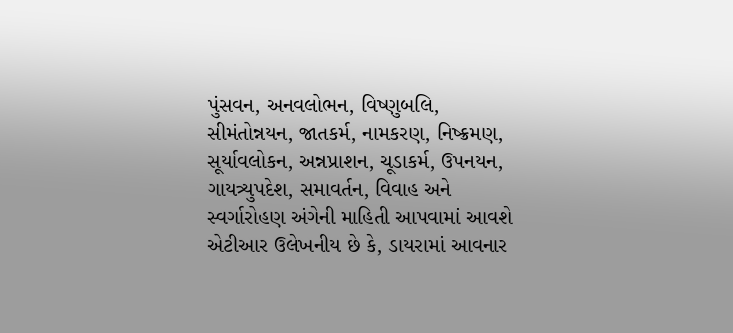પુંસવન, અનવલોભન, વિષ્ણુબલિ, સીમંતોન્નયન, જાતકર્મ, નામકરણ, નિષ્ક્રમણ, સૂર્યાવલોકન, અન્નપ્રાશન, ચૂડાકર્મ, ઉપનયન, ગાયત્ર્યુપદેશ, સમાવર્તન, વિવાહ અને સ્વર્ગારોહણ અંગેની માહિતી આપવામાં આવશે  એટીઆર ઉલેખનીય છે કે, ડાયરામાં આવનાર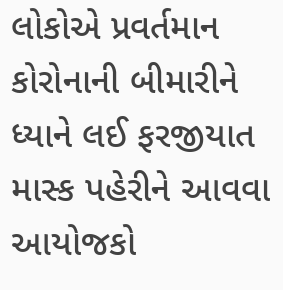લોકોએ પ્રવર્તમાન કોરોનાની બીમારીને ધ્યાને લઈ ફરજીયાત માસ્ક પહેરીને આવવા આયોજકો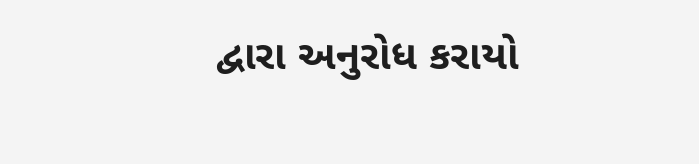દ્વારા અનુરોધ કરાયો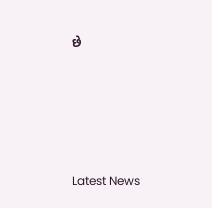છે






Latest News